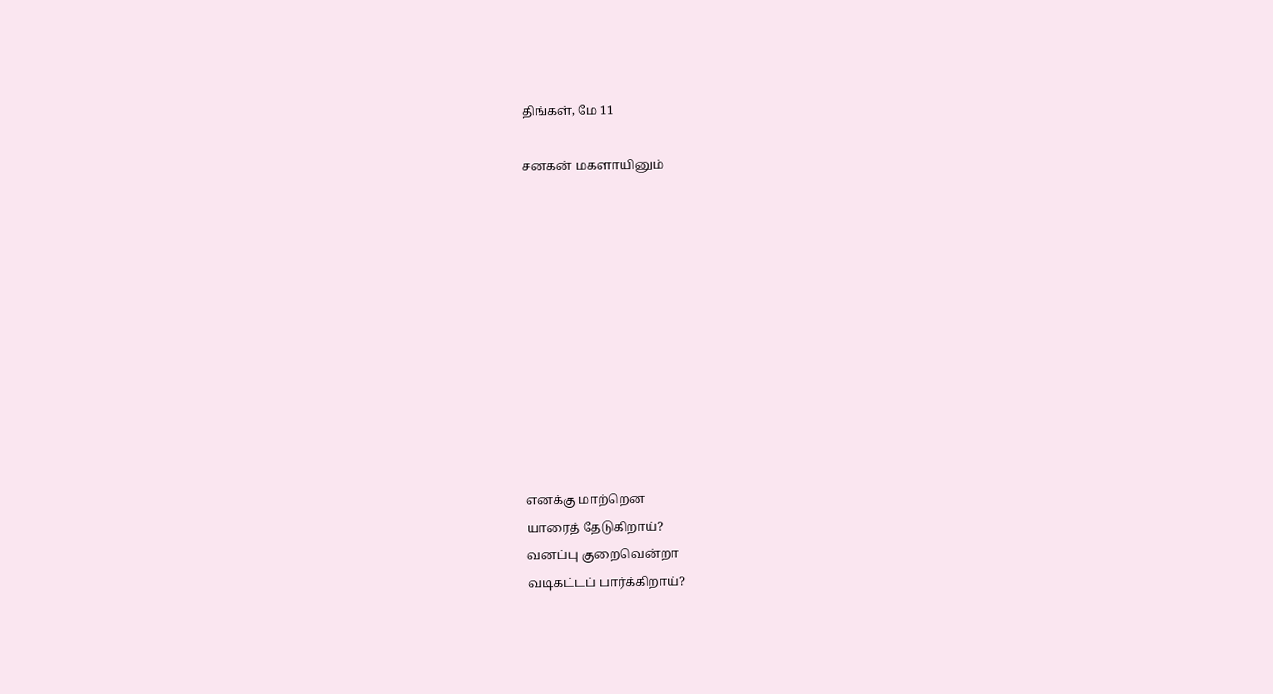திங்கள், மே 11

சனகன் மகளாயினும்











எனக்கு மாற்றென
யாரைத் தேடுகிறாய்?
வனப்பு குறைவென்றா
வடிகட்டப் பார்க்கிறாய்?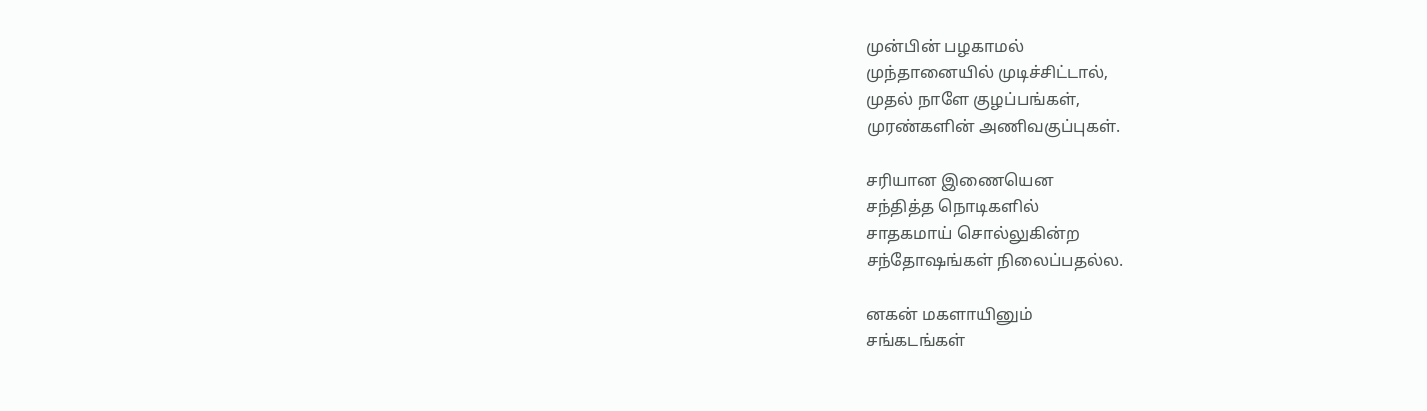முன்பின் பழகாமல்
முந்தானையில் முடிச்சிட்டால்,
முதல் நாளே குழப்பங்கள்,
முரண்களின் அணிவகுப்புகள்.

சரியான இணையென
சந்தித்த நொடிகளில்
சாதகமாய் சொல்லுகின்ற
சந்தோஷங்கள் நிலைப்பதல்ல.

னகன் மகளாயினும்
சங்கடங்கள்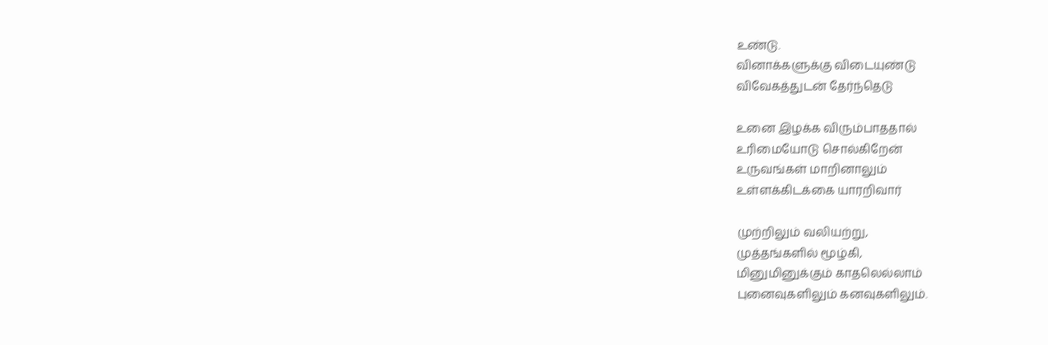உண்டு.
வினாக்களுக்கு விடையுண்டு
விவேகத்துடன் தேர்ந்தெடு

உனை இழக்க விரும்பாததால்
உரிமையோடு சொல்கிறேன்
உருவங்கள் மாறினாலும்
உள்ளக்கிடக்கை யாரறிவார்

முற்றிலும் வலியற்று,
முத்தங்களில் மூழ்கி,
மினுமினுக்கும் காதலெல்லாம்
புனைவுகளிலும் கனவுகளிலும்.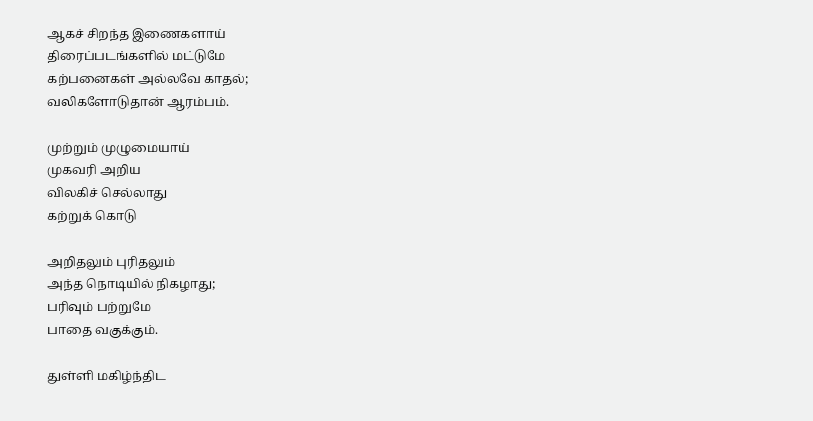ஆகச் சிறந்த இணைகளாய்
திரைப்படங்களில் மட்டுமே
கற்பனைகள் அல்லவே காதல்;
வலிகளோடுதான் ஆரம்பம்.

முற்றும் முழுமையாய்
முகவரி அறிய
விலகிச் செல்லாது
கற்றுக் கொடு

அறிதலும் புரிதலும்
அந்த நொடியில் நிகழாது;
பரிவும் பற்றுமே
பாதை வகுக்கும்.

துள்ளி மகிழ்ந்திட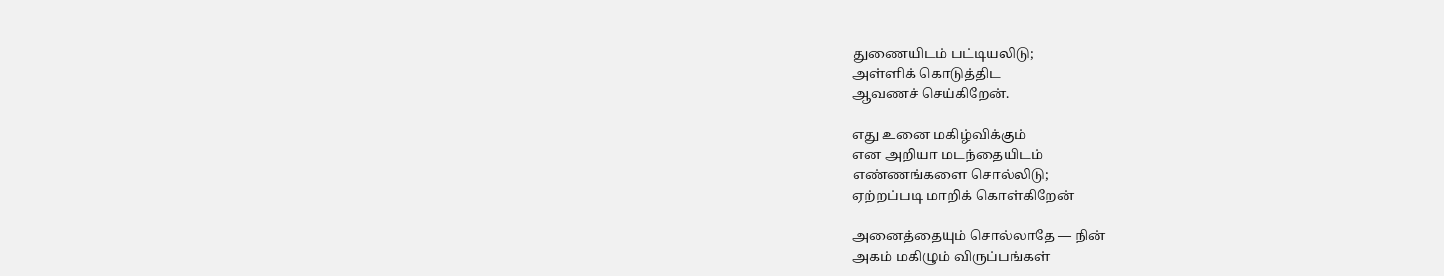துணையிடம் பட்டியலிடு;
அள்ளிக் கொடுத்திட
ஆவணச் செய்கிறேன்.

எது உனை மகிழ்விக்கும்
என அறியா மடந்தையிடம்
எண்ணங்களை சொல்லிடு;
ஏற்றப்படி மாறிக் கொள்கிறேன்

அனைத்தையும் சொல்லாதே — நின்
அகம் மகிழும் விருப்பங்கள்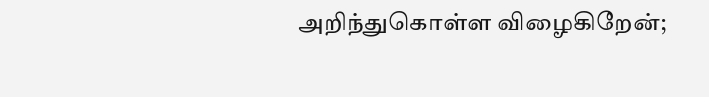அறிந்துகொள்ள விழைகிறேன்;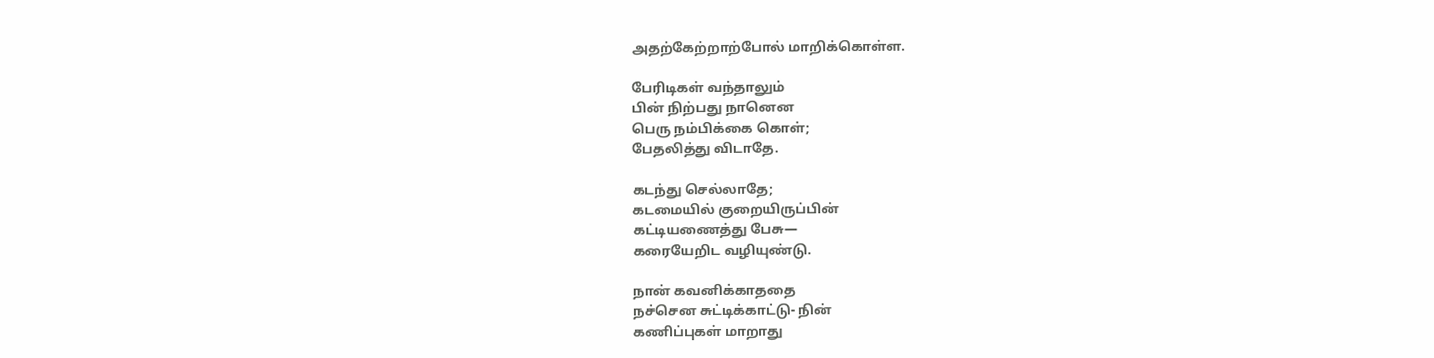அதற்கேற்றாற்போல் மாறிக்கொள்ள.

பேரிடிகள் வந்தாலும்
பின் நிற்பது நானென
பெரு நம்பிக்கை கொள்;
பேதலித்து விடாதே.

கடந்து செல்லாதே;
கடமையில் குறையிருப்பின்
கட்டியணைத்து பேசு—
கரையேறிட வழியுண்டு.

நான் கவனிக்காததை
நச்சென சுட்டிக்காட்டு- நின்
கணிப்புகள் மாறாது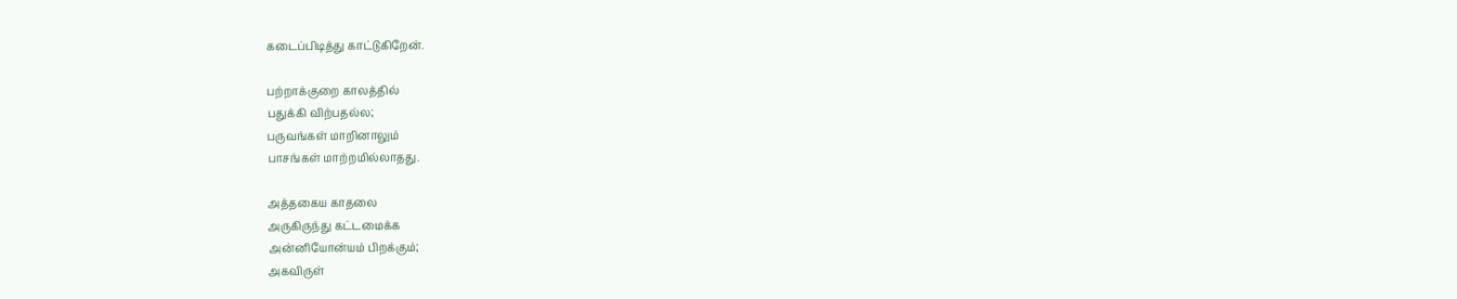கடைப்பிடித்து காட்டுகிறேன்.

பற்றாக்குறை காலத்தில்
பதுக்கி விற்பதல்ல;
பருவங்கள் மாறினாலும்
பாசங்கள் மாற்றமில்லாதது.

அத்தகைய காதலை
அருகிருந்து கட்டமைக்க
அன்னியோன்யம் பிறக்கும்;
அகவிருள்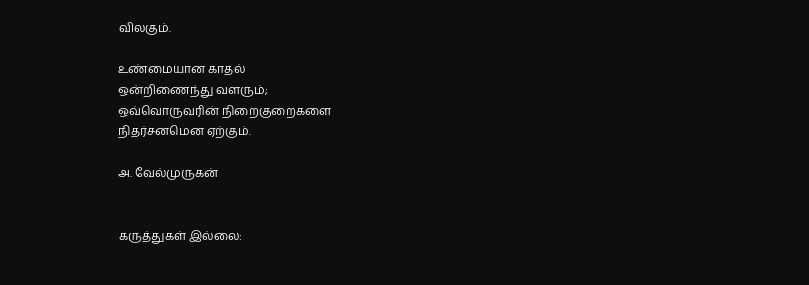விலகும்.

உண்மையான காதல்
ஒன்றிணைந்து வளரும்;
ஒவ்வொருவரின் நிறைகுறைகளை
நிதர்சனமென ஏற்கும்.

அ. வேல்முருகன்


கருத்துகள் இல்லை: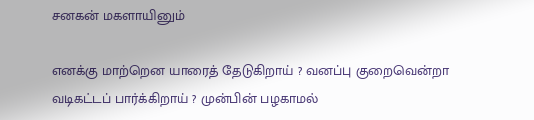சனகன் மகளாயினும்

எனக்கு மாற்றென யாரைத் தேடுகிறாய் ? வனப்பு குறைவென்றா வடிகட்டப் பார்க்கிறாய் ? முன்பின் பழகாமல்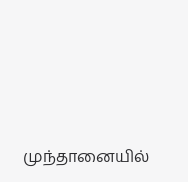முந்தானையில்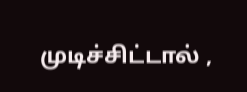முடிச்சிட்டால் ,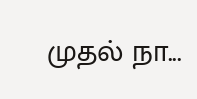முதல் நா...